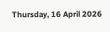Thursday, 16 April 2026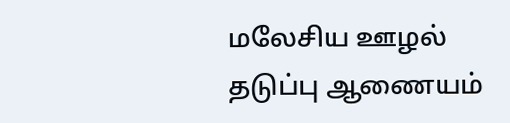மலேசிய ஊழல் தடுப்பு ஆணையம்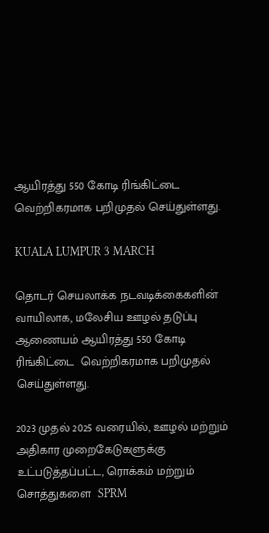ஆயிரத்து 550 கோடி ரிங்கிட்டை  வெற்றிகரமாக பறிமுதல் செய்துள்ளது.

KUALA LUMPUR 3 MARCH

தொடர் செயலாக்க நடவடிக்கைகளின் வாயிலாக, மலேசிய ஊழல் தடுப்பு ஆணையம் ஆயிரத்து 550 கோடி ரிங்கிட்டை  வெற்றிகரமாக பறிமுதல் செய்துள்ளது.

2023 முதல் 2025 வரையில், ஊழல் மற்றும் அதிகார முறைகேடுகளுக்கு உட்படுத்தப்பட்ட, ரொக்கம் மற்றும் சொத்துகளை  SPRM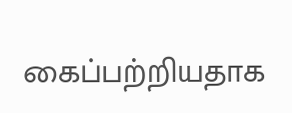கைப்பற்றியதாக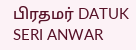பிரதமர் DATUK SERI ANWAR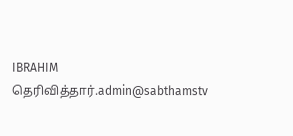IBRAHIM தெரிவித்தார்.admin@sabthamstv